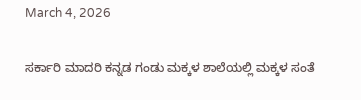March 4, 2026

ಸರ್ಕಾರಿ ಮಾದರಿ ಕನ್ನಡ ಗಂಡು ಮಕ್ಕಳ ಶಾಲೆಯಲ್ಲಿ ಮಕ್ಕಳ ಸಂತೆ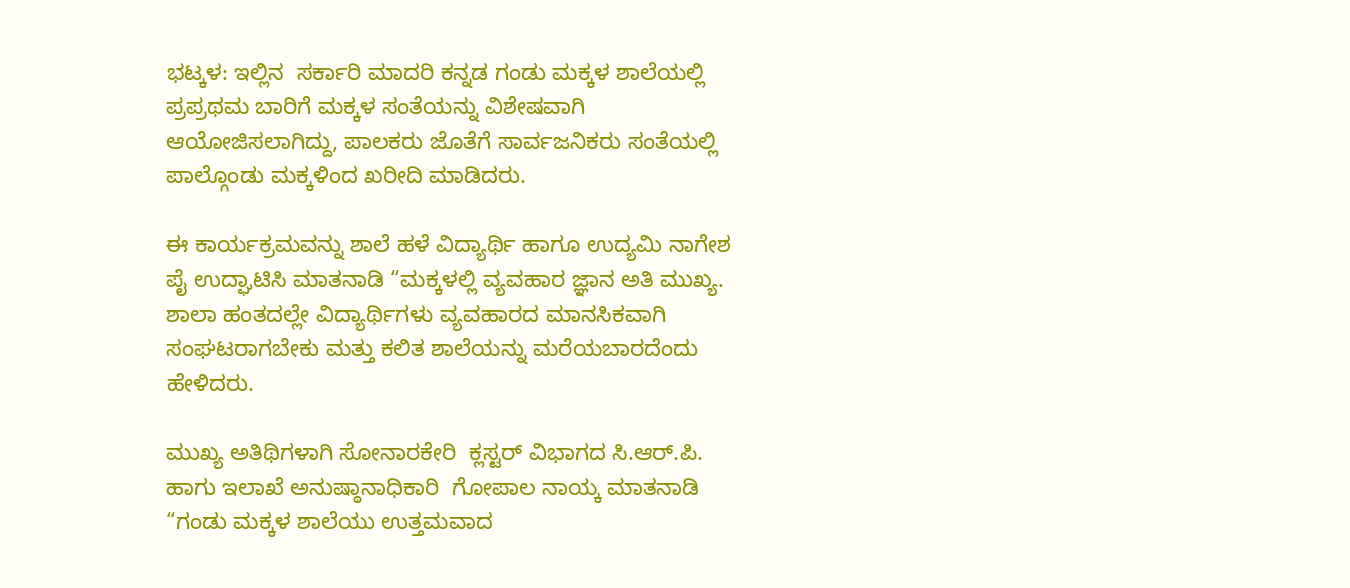ಭಟ್ಕಳ: ಇಲ್ಲಿನ  ಸರ್ಕಾರಿ ಮಾದರಿ ಕನ್ನಡ ಗಂಡು ಮಕ್ಕಳ ಶಾಲೆಯಲ್ಲಿ ಪ್ರಪ್ರಥಮ ಬಾರಿಗೆ ಮಕ್ಕಳ ಸಂತೆಯನ್ನು ವಿಶೇಷವಾಗಿ ಆಯೋಜಿಸಲಾಗಿದ್ದು, ಪಾಲಕರು ಜೊತೆಗೆ ಸಾರ್ವಜನಿಕರು ಸಂತೆಯಲ್ಲಿ ಪಾಲ್ಗೊಂಡು ಮಕ್ಕಳಿಂದ ಖರೀದಿ ಮಾಡಿದರು.

ಈ ಕಾರ್ಯಕ್ರಮವನ್ನು ಶಾಲೆ ಹಳೆ ವಿದ್ಯಾರ್ಥಿ ಹಾಗೂ ಉದ್ಯಮಿ ನಾಗೇಶ ಪೈ ಉದ್ಘಾಟಿಸಿ ಮಾತನಾಡಿ “ಮಕ್ಕಳಲ್ಲಿ ವ್ಯವಹಾರ ಜ್ಞಾನ ಅತಿ ಮುಖ್ಯ. ಶಾಲಾ ಹಂತದಲ್ಲೇ ವಿದ್ಯಾರ್ಥಿಗಳು ವ್ಯವಹಾರದ ಮಾನಸಿಕವಾಗಿ ಸಂಘಟರಾಗಬೇಕು ಮತ್ತು ಕಲಿತ ಶಾಲೆಯನ್ನು ಮರೆಯಬಾರದೆಂದು ಹೇಳಿದರು.

ಮುಖ್ಯ ಅತಿಥಿಗಳಾಗಿ ಸೋನಾರಕೇರಿ  ಕ್ಲಸ್ಟರ್ ವಿಭಾಗದ ಸಿ.ಆರ್.ಪಿ. ಹಾಗು ಇಲಾಖೆ ಅನುಷ್ಠಾನಾಧಿಕಾರಿ  ಗೋಪಾಲ ನಾಯ್ಕ ಮಾತನಾಡಿ “ಗಂಡು ಮಕ್ಕಳ ಶಾಲೆಯು ಉತ್ತಮವಾದ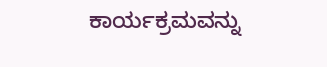ಕಾರ್ಯಕ್ರಮವನ್ನು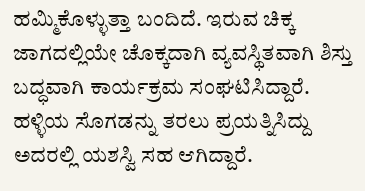ಹಮ್ಮಿಕೊಳ್ಳುತ್ತಾ ಬಂದಿದೆ. ಇರುವ ಚಿಕ್ಕ ಜಾಗದಲ್ಲಿಯೇ ಚೊಕ್ಕದಾಗಿ ವ್ಯವಸ್ಥಿತವಾಗಿ ಶಿಸ್ತು ಬದ್ಧವಾಗಿ ಕಾರ್ಯಕ್ರಮ ಸಂಘಟಿಸಿದ್ದಾರೆ. ಹಳ್ಳಿಯ ಸೊಗಡನ್ನು ತರಲು ಪ್ರಯತ್ನಿಸಿದ್ದು ಅದರಲ್ಲಿ ಯಶಸ್ವಿ ಸಹ ಆಗಿದ್ದಾರೆ.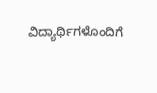ವಿದ್ಯಾರ್ಥಿಗಳೊಂದಿಗೆ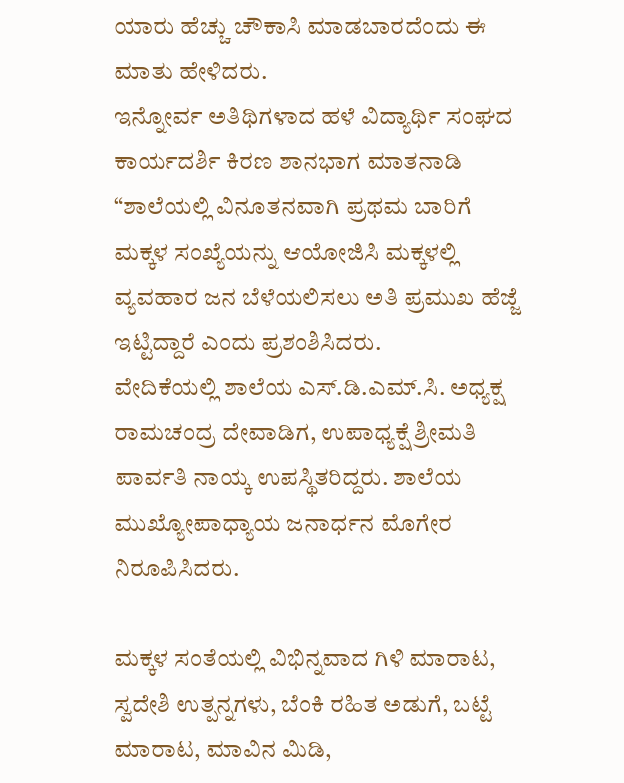ಯಾರು ಹೆಚ್ಚು ಚೌಕಾಸಿ ಮಾಡಬಾರದೆಂದು ಈ ಮಾತು ಹೇಳಿದರು.
ಇನ್ನೋರ್ವ ಅತಿಥಿಗಳಾದ ಹಳೆ ವಿದ್ಯಾರ್ಥಿ ಸಂಘದ ಕಾರ್ಯದರ್ಶಿ ಕಿರಣ ಶಾನಭಾಗ ಮಾತನಾಡಿ “ಶಾಲೆಯಲ್ಲಿ ವಿನೂತನವಾಗಿ ಪ್ರಥಮ ಬಾರಿಗೆ ಮಕ್ಕಳ ಸಂಖ್ಯೆಯನ್ನು ಆಯೋಜಿಸಿ ಮಕ್ಕಳಲ್ಲಿ ವ್ಯವಹಾರ ಜನ ಬೆಳೆಯಲಿಸಲು ಅತಿ ಪ್ರಮುಖ ಹೆಜ್ಜೆ ಇಟ್ಟಿದ್ದಾರೆ ಎಂದು ಪ್ರಶಂಶಿಸಿದರು.
ವೇದಿಕೆಯಲ್ಲಿ ಶಾಲೆಯ ಎಸ್.ಡಿ.ಎಮ್.ಸಿ. ಅಧ್ಯಕ್ಷ  ರಾಮಚಂದ್ರ ದೇವಾಡಿಗ, ಉಪಾಧ್ಯಕ್ಷೆ ಶ್ರೀಮತಿ ಪಾರ್ವತಿ ನಾಯ್ಕ ಉಪಸ್ಥಿತರಿದ್ದರು. ಶಾಲೆಯ ಮುಖ್ಯೋಪಾಧ್ಯಾಯ ಜನಾರ್ಧನ ಮೊಗೇರ ನಿರೂಪಿಸಿದರು.

ಮಕ್ಕಳ ಸಂತೆಯಲ್ಲಿ ವಿಭಿನ್ನವಾದ ಗಿಳಿ ಮಾರಾಟ,  ಸ್ವದೇಶಿ ಉತ್ಪನ್ನಗಳು, ಬೆಂಕಿ ರಹಿತ ಅಡುಗೆ, ಬಟ್ಟೆ ಮಾರಾಟ, ಮಾವಿನ ಮಿಡಿ,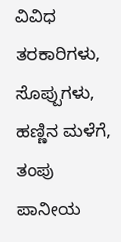ವಿವಿಧ ತರಕಾರಿಗಳು, ಸೊಪ್ಪುಗಳು, ಹಣ್ಣಿನ ಮಳೆಗೆ, ತಂಪು ಪಾನೀಯ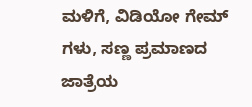ಮಳಿಗೆ, ವಿಡಿಯೋ ಗೇಮ್ ಗಳು, ಸಣ್ಣ ಪ್ರಮಾಣದ ಜಾತ್ರೆಯ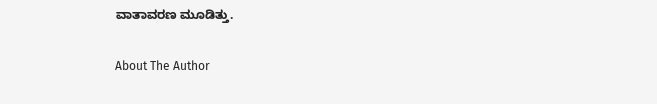ವಾತಾವರಣ ಮೂಡಿತ್ತು.

About The Author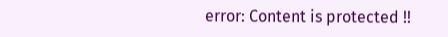error: Content is protected !!